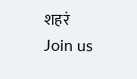शहरं
Join us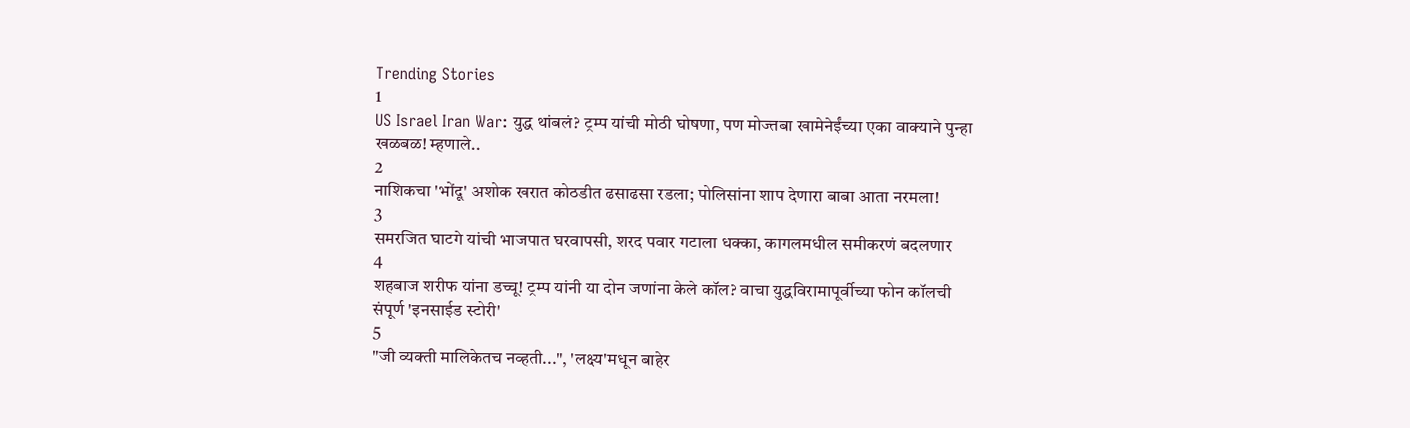Trending Stories
1
US Israel Iran War: युद्ध थांबलं? ट्रम्प यांची मोठी घोषणा, पण मोज्तबा खामेनेईंच्या एका वाक्याने पुन्हा खळबळ! म्हणाले..
2
नाशिकचा 'भोंदू' अशोक खरात कोठडीत ढसाढसा रडला; पोलिसांना शाप देणारा बाबा आता नरमला!
3
समरजित घाटगे यांची भाजपात घरवापसी, शरद पवार गटाला धक्का, कागलमधील समीकरणं बदलणार
4
शहबाज शरीफ यांना डच्चू! ट्रम्प यांनी या दोन जणांना केले कॉल? वाचा युद्धविरामापूर्वीच्या फोन कॉलची संपूर्ण 'इनसाईड स्टोरी'
5
"जी व्यक्ती मालिकेतच नव्हती...", 'लक्ष्य'मधून बाहेर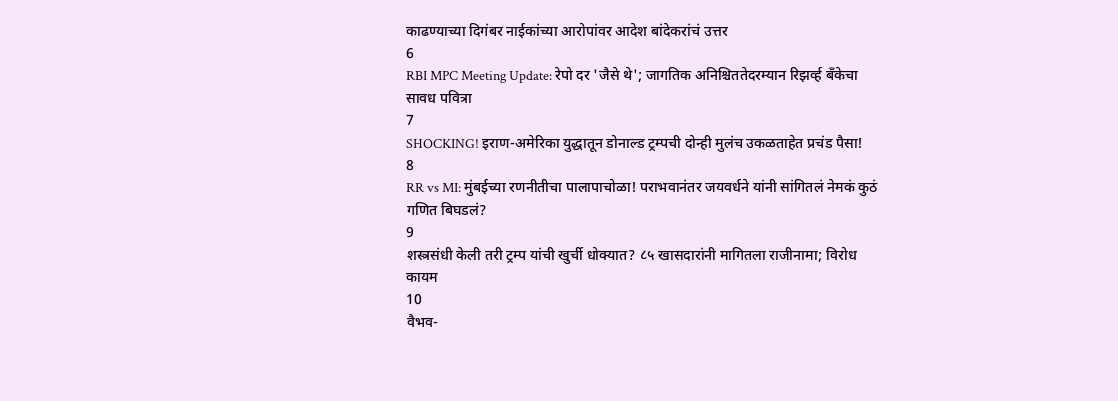काढण्याच्या दिगंबर नाईकांच्या आरोपांवर आदेश बांदेकरांचं उत्तर
6
RBI MPC Meeting Update: रेपो दर 'जैसे थे'; जागतिक अनिश्चिततेदरम्यान रिझर्व्ह बँकेचा सावध पवित्रा
7
SHOCKING! इराण-अमेरिका युद्धातून डोनाल्ड ट्रम्पची दोन्ही मुलंच उकळताहेत प्रचंड पैसा!
8
RR vs MI: मुंबईच्या रणनीतीचा पालापाचोळा! पराभवानंतर जयवर्धने यांनी सांगितलं नेमकं कुठं गणित बिघडलं?
9
शस्त्रसंधी केली तरी ट्रम्प यांची खुर्ची धोक्यात? ८५ खासदारांनी मागितला राजीनामा; विरोध कायम
10
वैभव-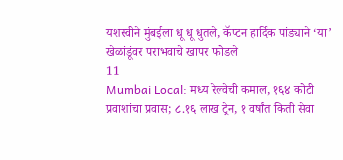यशस्वीने मुंबईला धू धू धुतले, कॅप्टन हार्दिक पांड्याने ‘या’ खेळांडूंवर पराभवाचे खापर फोडले
11
Mumbai Local: मध्य रेल्वेची कमाल, १६४ कोटी प्रवाशांचा प्रवास; ८.१६ लाख ट्रेन, १ वर्षांत किती सेवा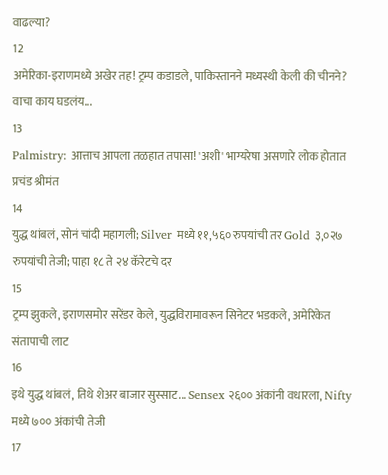वाढल्या?
12
अमेरिका-इराणमध्ये अखेर तह! ट्रम्प कडाडले, पाकिस्तानने मध्यस्थी केली की चीनने? वाचा काय घडलंय...
13
Palmistry: आत्ताच आपला तळहात तपासा! 'अशी' भाग्यरेषा असणारे लोक होतात प्रचंड श्रीमंत
14
युद्ध थांबलं, सोनं चांदी महागली; Silver मध्ये ११,५६० रुपयांची तर Gold ३,०२७ रुपयांची तेजी; पाहा १८ ते २४ कॅरेटचे दर
15
ट्रम्प झुकले, इराणसमोर सरेंडर केले, युद्धविरामावरून सिनेटर भडकले, अमेरिकेत संतापाची लाट
16
इथे युद्ध थांबलं, तिथे शेअर बाजार सुस्साट... Sensex २६०० अंकांनी वधारला, Nifty मध्ये ७०० अंकांची तेजी
17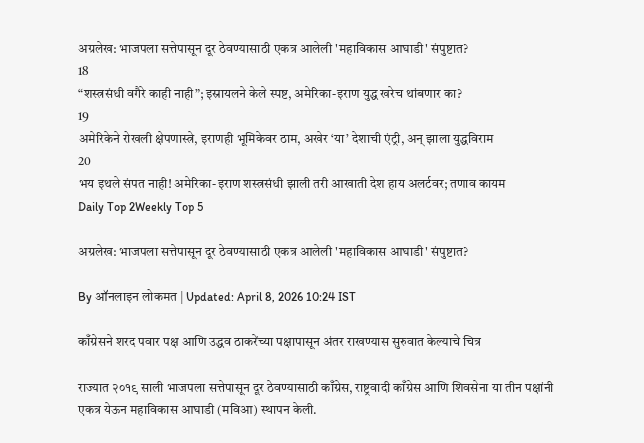अग्रलेख: भाजपला सत्तेपासून दूर ठेवण्यासाठी एकत्र आलेली 'महाविकास आघाडी' संपुष्टात?
18
“शस्त्रसंधी वगैरे काही नाही”; इस्रायलने केले स्पष्ट, अमेरिका-इराण युद्ध खरेच थांबणार का?
19
अमेरिकेने रोखली क्षेपणास्त्रे, इराणही भूमिकेवर ठाम, अखेर ‘या’ देशाची एंट्री, अन् झाला युद्धविराम
20
भय इथले संपत नाही! अमेरिका-इराण शस्त्रसंधी झाली तरी आखाती देश हाय अलर्टवर; तणाव कायम
Daily Top 2Weekly Top 5

अग्रलेख: भाजपला सत्तेपासून दूर ठेवण्यासाठी एकत्र आलेली 'महाविकास आघाडी' संपुष्टात?

By ऑनलाइन लोकमत | Updated: April 8, 2026 10:24 IST

काँग्रेसने शरद पवार पक्ष आणि उद्धव ठाकरेंच्या पक्षापासून अंतर राखण्यास सुरुवात केल्याचे चित्र

राज्यात २०१९ साली भाजपला सत्तेपासून दूर ठेवण्यासाठी काँग्रेस, राष्ट्रवादी काँग्रेस आणि शिवसेना या तीन पक्षांनी एकत्र येऊन महाविकास आघाडी (मविआ) स्थापन केली.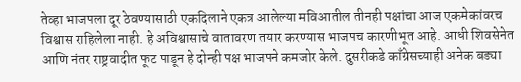तेव्हा भाजपला दूर ठेवण्यासाठी एकदिलाने एकत्र आलेल्या मविआतील तीनही पक्षांचा आज एकमेकांवरच विश्वास राहिलेला नाही. हे अविश्वासाचे वातावरण तयार करण्यास भाजपच कारणीभूत आहे. आधी शिवसेनेत  आणि नंतर राष्ट्रवादीत फूट पाडून हे दोन्ही पक्ष भाजपने कमजोर केले. दुसरीकडे काँग्रेसच्याही अनेक बड्या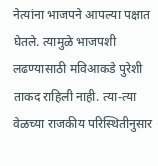नेत्यांना भाजपने आपल्या पक्षात घेतले. त्यामुळे भाजपशी लढण्यासाठी मविआकडे पुरेशी ताकद राहिली नाही. त्या-त्या वेळच्या राजकीय परिस्थितीनुसार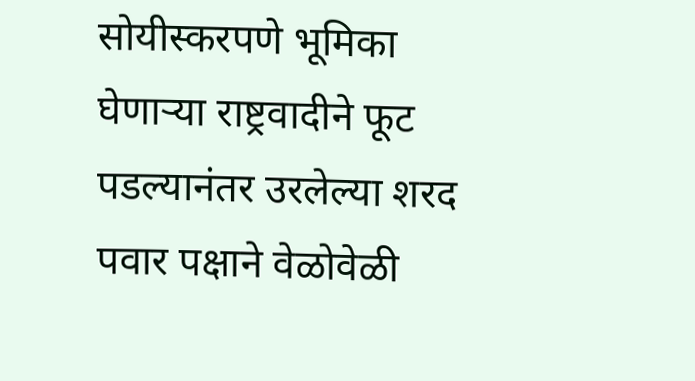सोयीस्करपणे भूमिका घेणाऱ्या राष्ट्रवादीने फूट पडल्यानंतर उरलेल्या शरद पवार पक्षाने वेळोवेळी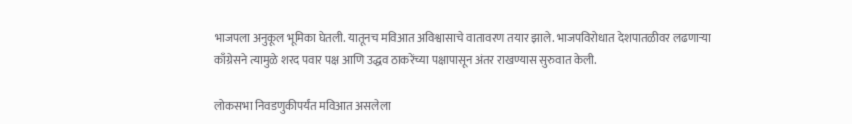भाजपला अनुकूल भूमिका घेतली. यातूनच मविआत अविश्वासाचे वातावरण तयार झाले. भाजपविरोधात देशपातळीवर लढणाऱ्या काँग्रेसने त्यामुळे शरद पवार पक्ष आणि उद्धव ठाकरेंच्या पक्षापासून अंतर राखण्यास सुरुवात केली.

लोकसभा निवडणुकीपर्यंत मविआत असलेला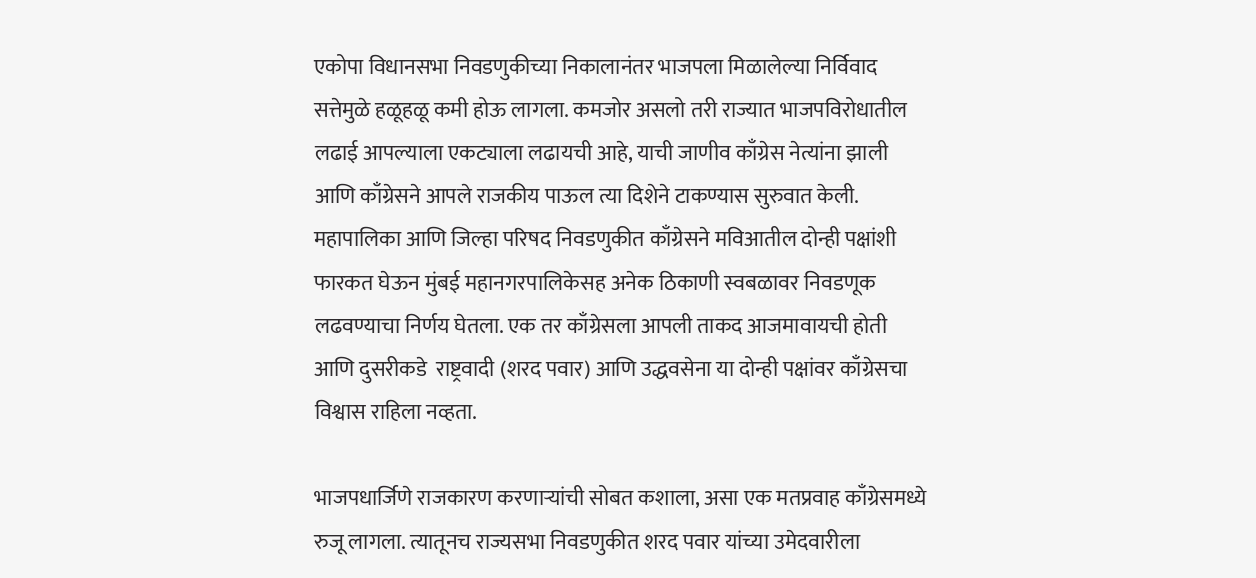एकोपा विधानसभा निवडणुकीच्या निकालानंतर भाजपला मिळालेल्या निर्विवाद सत्तेमुळे हळूहळू कमी होऊ लागला. कमजोर असलो तरी राज्यात भाजपविरोधातील लढाई आपल्याला एकट्याला लढायची आहे, याची जाणीव काँग्रेस नेत्यांना झाली आणि काँग्रेसने आपले राजकीय पाऊल त्या दिशेने टाकण्यास सुरुवात केली. महापालिका आणि जिल्हा परिषद निवडणुकीत काँग्रेसने मविआतील दोन्ही पक्षांशी फारकत घेऊन मुंबई महानगरपालिकेसह अनेक ठिकाणी स्वबळावर निवडणूक लढवण्याचा निर्णय घेतला. एक तर काँग्रेसला आपली ताकद आजमावायची होती आणि दुसरीकडे  राष्ट्रवादी (शरद पवार) आणि उद्धवसेना या दोन्ही पक्षांवर काँग्रेसचा विश्वास राहिला नव्हता.

भाजपधार्जिणे राजकारण करणाऱ्यांची सोबत कशाला, असा एक मतप्रवाह काँग्रेसमध्ये रुजू लागला. त्यातूनच राज्यसभा निवडणुकीत शरद पवार यांच्या उमेदवारीला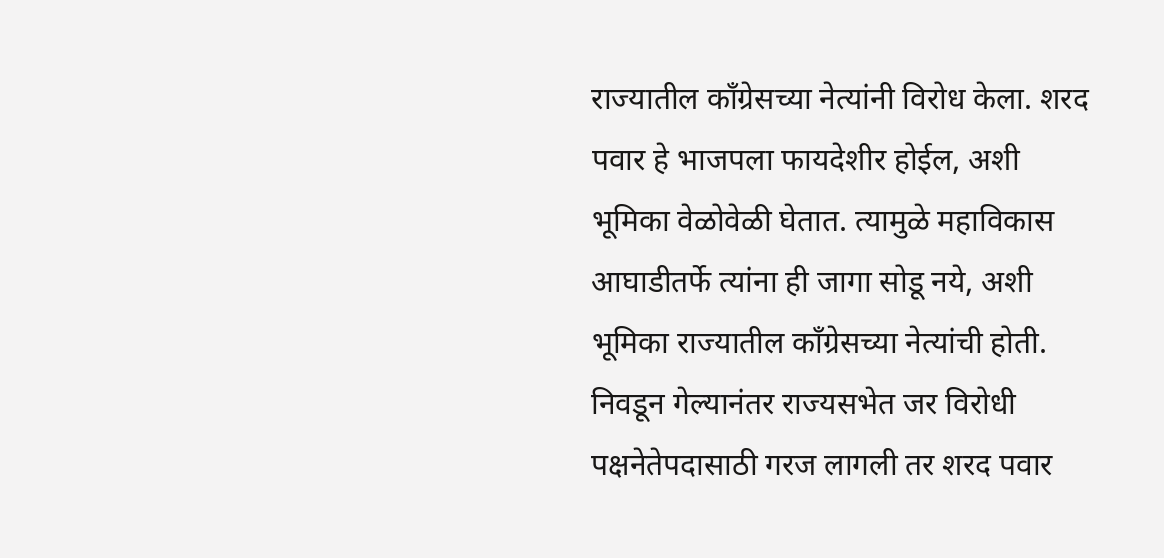राज्यातील काँग्रेसच्या नेत्यांनी विरोध केला. शरद पवार हे भाजपला फायदेशीर होईल, अशी भूमिका वेळोवेळी घेतात. त्यामुळे महाविकास आघाडीतर्फे त्यांना ही जागा सोडू नये, अशी भूमिका राज्यातील काँग्रेसच्या नेत्यांची होती. निवडून गेल्यानंतर राज्यसभेत जर विरोधी पक्षनेतेपदासाठी गरज लागली तर शरद पवार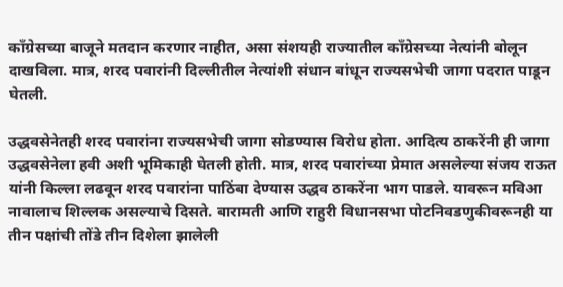काँग्रेसच्या बाजूने मतदान करणार नाहीत, असा संशयही राज्यातील काँग्रेसच्या नेत्यांनी बोलून दाखविला. मात्र, शरद पवारांनी दिल्लीतील नेत्यांशी संधान बांधून राज्यसभेची जागा पदरात पाडून घेतली.

उद्धवसेनेतही शरद पवारांना राज्यसभेची जागा सोडण्यास विरोध होता. आदित्य ठाकरेंनी ही जागा उद्धवसेनेला हवी अशी भूमिकाही घेतली होती. मात्र, शरद पवारांच्या प्रेमात असलेल्या संजय राऊत यांनी किल्ला लढवून शरद पवारांना पाठिंबा देण्यास उद्धव ठाकरेंना भाग पाडले. यावरून मविआ नावालाच शिल्लक असल्याचे दिसते. बारामती आणि राहुरी विधानसभा पोटनिवडणुकीवरूनही या तीन पक्षांची तोंडे तीन दिशेला झालेली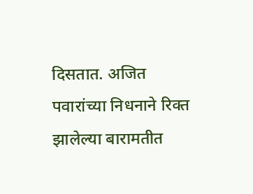दिसतात. अजित पवारांच्या निधनाने रिक्त झालेल्या बारामतीत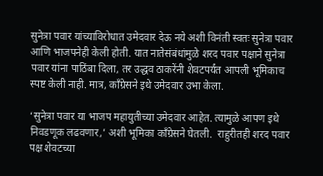सुनेत्रा पवार यांच्याविरोधात उमेदवार देऊ नये अशी विनंती स्वतः सुनेत्रा पवार आणि भाजपनेही केली होती. यात नातेसंबंधांमुळे शरद पवार पक्षाने सुनेत्रा पवार यांना पाठिंबा दिला, तर उद्धव ठाकरेंनी शेवटपर्यंत आपली भूमिकाच स्पष्ट केली नाही. मात्र, काँग्रेसने इथे उमेदवार उभा केला.

‘सुनेत्रा पवार या भाजप महायुतीच्या उमेदवार आहेत. त्यामुळे आपण इथे निवडणूक लढवणार,’ अशी भूमिका काँग्रेसने घेतली.  राहुरीतही शरद पवार पक्ष शेवटच्या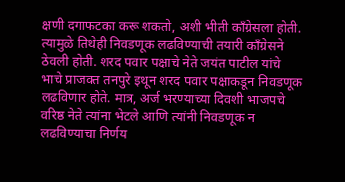क्षणी दगाफटका करू शकतो, अशी भीती काँग्रेसला होती. त्यामुळे तिथेही निवडणूक लढविण्याची तयारी काँग्रेसने ठेवली होती. शरद पवार पक्षाचे नेते जयंत पाटील यांचे भाचे प्राजक्त तनपुरे इथून शरद पवार पक्षाकडून निवडणूक लढविणार होते. मात्र, अर्ज भरण्याच्या दिवशी भाजपचे वरिष्ठ नेते त्यांना भेटले आणि त्यांनी निवडणूक न लढविण्याचा निर्णय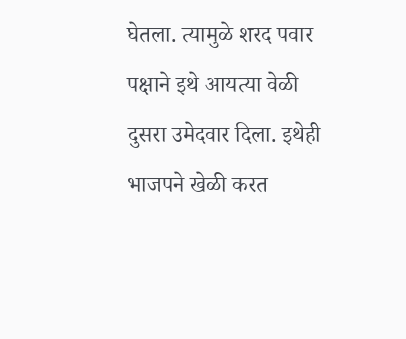घेतला. त्यामुळे शरद पवार पक्षाने इथे आयत्या वेळी दुसरा उमेदवार दिला. इथेही भाजपने खेळी करत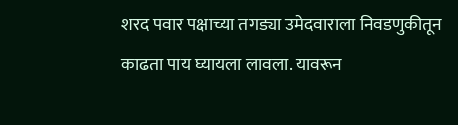शरद पवार पक्षाच्या तगड्या उमेदवाराला निवडणुकीतून काढता पाय घ्यायला लावला. यावरून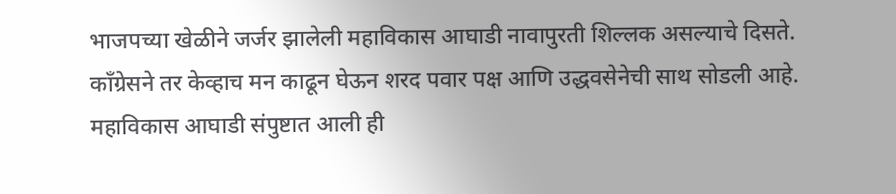भाजपच्या खेळीने जर्जर झालेली महाविकास आघाडी नावापुरती शिल्लक असल्याचे दिसते. काँग्रेसने तर केव्हाच मन काढून घेऊन शरद पवार पक्ष आणि उद्धवसेनेची साथ सोडली आहे. महाविकास आघाडी संपुष्टात आली ही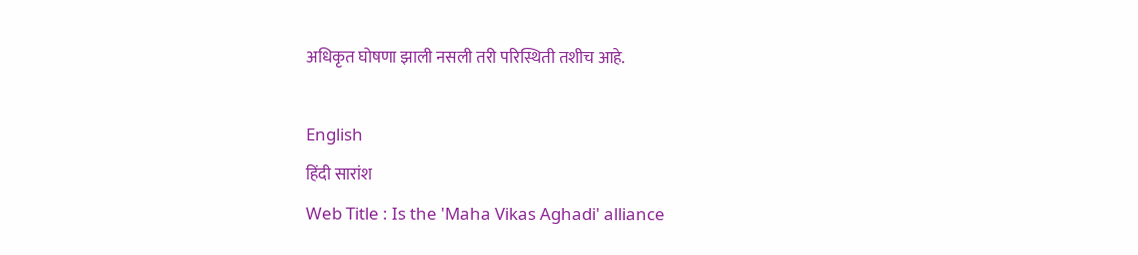अधिकृत घोषणा झाली नसली तरी परिस्थिती तशीच आहे.

English
हिंदी सारांश
Web Title : Is the 'Maha Vikas Aghadi' alliance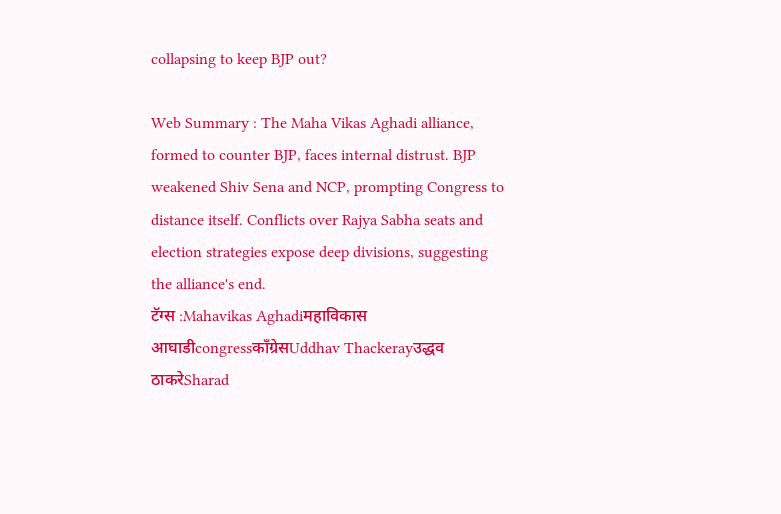collapsing to keep BJP out?

Web Summary : The Maha Vikas Aghadi alliance, formed to counter BJP, faces internal distrust. BJP weakened Shiv Sena and NCP, prompting Congress to distance itself. Conflicts over Rajya Sabha seats and election strategies expose deep divisions, suggesting the alliance's end.
टॅग्स :Mahavikas Aghadiमहाविकास आघाडीcongressकाँग्रेसUddhav Thackerayउद्धव ठाकरेSharad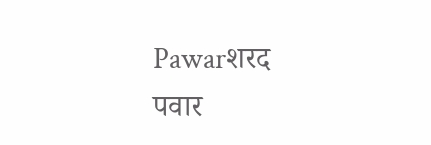Pawarशरद पवार